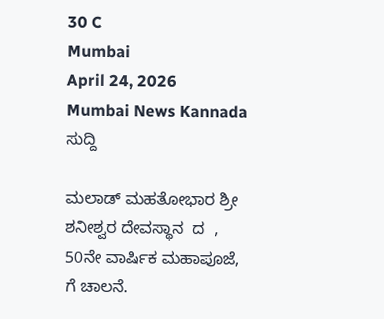30 C
Mumbai
April 24, 2026
Mumbai News Kannada
ಸುದ್ದಿ

ಮಲಾಡ್ ಮಹತೋಭಾರ ಶ್ರೀ ಶನೀಶ್ವರ ದೇವಸ್ಥಾನ  ದ  , 50ನೇ ವಾರ್ಷಿಕ ಮಹಾಪೂಜೆ, ಗೆ ಚಾಲನೆ.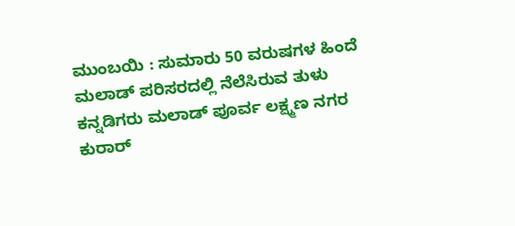ಮುಂಬಯಿ : ಸುಮಾರು 50 ವರುಷಗಳ ಹಿಂದೆ ಮಲಾಡ್ ಪರಿಸರದಲ್ಲಿ ನೆಲೆಸಿರುವ ತುಳು ಕನ್ನಡಿಗರು ಮಲಾಡ್ ಪೂರ್ವ ಲಕ್ಷ್ಮಣ ನಗರ ಕುರಾರ್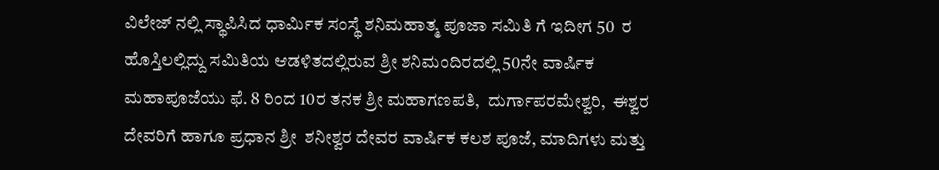ವಿಲೇಜ್ ನಲ್ಲಿ ಸ್ಥಾಪಿಸಿದ ಧಾರ್ಮಿಕ ಸಂಸ್ಥೆ ಶನಿಮಹಾತ್ಮ ಪೂಜಾ ಸಮಿತಿ ಗೆ ಇದೀಗ 50  ರ ಹೊಸ್ತಿಲಲ್ಲಿದ್ದು ಸಮಿತಿಯ ಆಡಳಿತದಲ್ಲಿರುವ ಶ್ರೀ ಶನಿಮಂದಿರದಲ್ಲಿ 50ನೇ ವಾರ್ಷಿಕ ಮಹಾಪೂಜೆಯು ಫೆ. 8 ರಿಂದ 10ರ ತನಕ ಶ್ರೀ ಮಹಾಗಣಪತಿ,  ದುರ್ಗಾಪರಮೇಶ್ವರಿ,  ಈಶ್ವರ ದೇವರಿಗೆ ಹಾಗೂ ಪ್ರಧಾನ ಶ್ರೀ  ಶನೀಶ್ವರ ದೇವರ ವಾರ್ಷಿಕ ಕಲಶ ಪೂಜೆ, ಮಾದಿಗಳು ಮತ್ತು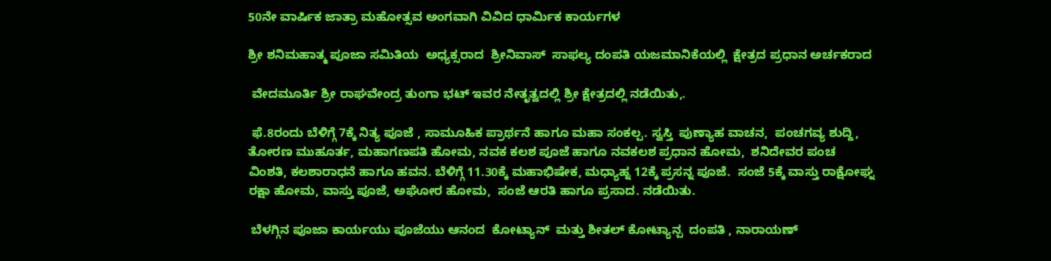50ನೇ ವಾರ್ಷಿಕ ಜಾತ್ರಾ ಮಹೋತ್ಸವ ಅಂಗವಾಗಿ ವಿವಿದ ಧಾರ್ಮಿಕ ಕಾರ್ಯಗಳ

ಶ್ರೀ ಶನಿಮಹಾತ್ಮ ಪೂಜಾ ಸಮಿತಿಯ  ಅಧ್ಯಕ್ಸರಾದ  ಶ್ರೀನಿವಾಸ್  ಸಾಫಲ್ಯ ದಂಪತಿ ಯಜಮಾನಿಕೆಯಲ್ಲಿ  ಕ್ಷೇತ್ರದ ಪ್ರಧಾನ ಅರ್ಚಕರಾದ

 ವೇದಮೂರ್ತಿ ಶ್ರೀ ರಾಘವೇಂದ್ರ ತುಂಗಾ ಭಟ್ ಇವರ ನೇತೃತ್ವದಲ್ಲಿ ಶ್ರೀ ಕ್ಷೇತ್ರದಲ್ಲಿ ನಡೆಯಿತು,.

 ಫೆ.8ರಂದು ಬೆಳಿಗ್ಗೆ 7ಕ್ಕೆ ನಿತ್ಯ ಪೂಜೆ , ಸಾಮೂಹಿಕ ಪ್ರಾರ್ಥನೆ ಹಾಗೂ ಮಹಾ ಸಂಕಲ್ಪ. ಸ್ವಸ್ತಿ  ಪುಣ್ಯಾಹ ವಾಚನ,  ಪಂಚಗವ್ಯ ಶುದ್ದಿ, ತೋರಣ ಮುಹೂರ್ತ, ಮಹಾಗಣಪತಿ ಹೋಮ, ನವಕ ಕಲಶ ಪೂಜೆ ಹಾಗೂ ನವಕಲಶ ಪ್ರಧಾನ ಹೋಮ,  ಶನಿದೇವರ ಪಂಚ ವಿಂಶತಿ, ಕಲಶಾರಾಧನೆ ಹಾಗೂ ಹವನ. ಬೆಳಿಗ್ಗೆ 11.30ಕ್ಕೆ ಮಹಾಭಿಷೇಕ, ಮಧ್ಯಾಹ್ನ 12ಕ್ಕೆ ಪ್ರಸನ್ನ ಪೂಜೆ.  ಸಂಜೆ 5ಕ್ಕೆ ವಾಸ್ತು ರಾಕ್ಷೋಘ್ನ ರಕ್ಷಾ ಹೋಮ, ವಾಸ್ತು ಪೂಜೆ, ಅಘೋರ ಹೋಮ,  ಸಂಜೆ ಆರತಿ ಹಾಗೂ ಪ್ರಸಾದ. ನಡೆಯಿತು.

 ಬೆಳಗ್ಗಿನ ಪೂಜಾ ಕಾರ್ಯಯು ಪೂಜೆಯು ಆನಂದ  ಕೋಟ್ಯಾನ್  ಮತ್ತು ಶೀತಲ್ ಕೋಟ್ಯಾನ್ಪ  ದಂಪತಿ , ನಾರಾಯಣ್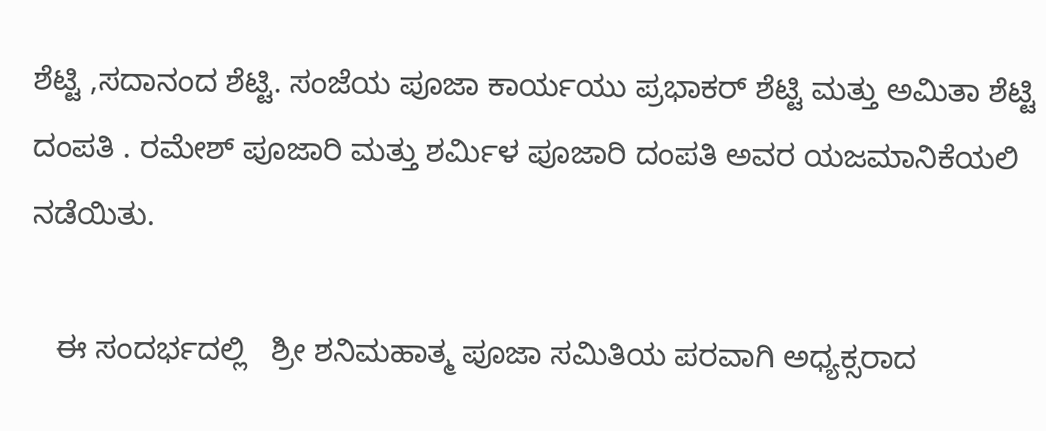ಶೆಟ್ಟಿ ,ಸದಾನಂದ ಶೆಟ್ಟಿ. ಸಂಜೆಯ ಪೂಜಾ ಕಾರ್ಯಯು ಪ್ರಭಾಕರ್ ಶೆಟ್ಟಿ ಮತ್ತು ಅಮಿತಾ ಶೆಟ್ಟಿ ದಂಪತಿ . ರಮೇಶ್ ಪೂಜಾರಿ ಮತ್ತು ಶರ್ಮಿಳ ಪೂಜಾರಿ ದಂಪತಿ ಅವರ ಯಜಮಾನಿಕೆಯಲಿ  ನಡೆಯಿತು.

   ಈ ಸಂದರ್ಭದಲ್ಲಿ   ಶ್ರೀ ಶನಿಮಹಾತ್ಮ ಪೂಜಾ ಸಮಿತಿಯ ಪರವಾಗಿ ಅಧ್ಯಕ್ಸರಾದ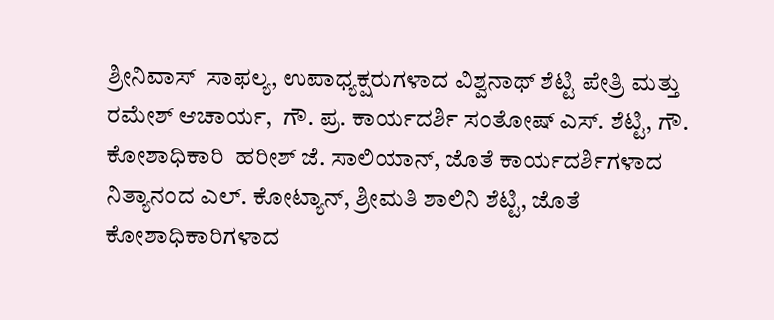ಶ್ರೀನಿವಾಸ್  ಸಾಫಲ್ಯ, ಉಪಾಧ್ಯಕ್ಷರುಗಳಾದ ವಿಶ್ವನಾಥ್ ಶೆಟ್ಟಿ ಪೇತ್ರಿ ಮತ್ತು ರಮೇಶ್ ಆಚಾರ್ಯ,  ಗೌ. ಪ್ರ. ಕಾರ್ಯದರ್ಶಿ ಸಂತೋಷ್ ಎಸ್. ಶೆಟ್ಟಿ, ಗೌ. ಕೋಶಾಧಿಕಾರಿ  ಹರೀಶ್ ಜೆ. ಸಾಲಿಯಾನ್, ಜೊತೆ ಕಾರ್ಯದರ್ಶಿಗಳಾದ ನಿತ್ಯಾನಂದ ಎಲ್. ಕೋಟ್ಯಾನ್, ಶ್ರೀಮತಿ ಶಾಲಿನಿ ಶೆಟ್ಟಿ, ಜೊತೆ ಕೋಶಾಧಿಕಾರಿಗಳಾದ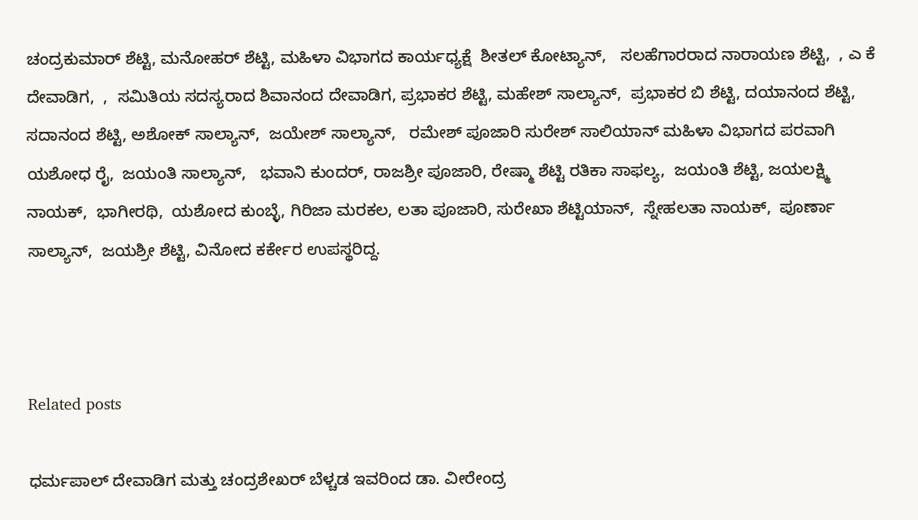ಚಂದ್ರಕುಮಾರ್ ಶೆಟ್ಟಿ, ಮನೋಹರ್ ಶೆಟ್ಟಿ, ಮಹಿಳಾ ವಿಭಾಗದ ಕಾರ್ಯಧ್ಯಕ್ಷೆ  ಶೀತಲ್ ಕೋಟ್ಯಾನ್,   ಸಲಹೆಗಾರರಾದ ನಾರಾಯಣ ಶೆಟ್ಟಿ,  , ಎ ಕೆ ದೇವಾಡಿಗ,  ,  ಸಮಿತಿಯ ಸದಸ್ಯರಾದ ಶಿವಾನಂದ ದೇವಾಡಿಗ, ಪ್ರಭಾಕರ ಶೆಟ್ಟಿ, ಮಹೇಶ್ ಸಾಲ್ಯಾನ್,  ಪ್ರಭಾಕರ ಬಿ ಶೆಟ್ಟಿ, ದಯಾನಂದ ಶೆಟ್ಟಿ, ಸದಾನಂದ ಶೆಟ್ಟಿ, ಅಶೋಕ್ ಸಾಲ್ಯಾನ್,  ಜಯೇಶ್ ಸಾಲ್ಯಾನ್,   ರಮೇಶ್ ಪೂಜಾರಿ ಸುರೇಶ್ ಸಾಲಿಯಾನ್ ಮಹಿಳಾ ವಿಭಾಗದ ಪರವಾಗಿ  ಯಶೋಧ ರೈ,  ಜಯಂತಿ ಸಾಲ್ಯಾನ್,   ಭವಾನಿ ಕುಂದರ್, ರಾಜಶ್ರೀ ಪೂಜಾರಿ, ರೇಷ್ಮಾ ಶೆಟ್ಟಿ ರತಿಕಾ ಸಾಫಲ್ಯ,  ಜಯಂತಿ ಶೆಟ್ಟಿ, ಜಯಲಕ್ಷ್ಮಿ ನಾಯಕ್,  ಭಾಗೀರಥಿ,  ಯಶೋದ ಕುಂಬ್ಳೆ, ಗಿರಿಜಾ ಮರಕಲ, ಲತಾ ಪೂಜಾರಿ, ಸುರೇಖಾ ಶೆಟ್ಟಿಯಾನ್,  ಸ್ನೇಹಲತಾ ನಾಯಕ್,  ಪೂರ್ಣಾ ಸಾಲ್ಯಾನ್,  ಜಯಶ್ರೀ ಶೆಟ್ಟಿ, ವಿನೋದ ಕರ್ಕೇರ ಉಪಸ್ಥರಿದ್ದ.



Related posts

ಧರ್ಮಪಾಲ್ ದೇವಾಡಿಗ ಮತ್ತು ಚಂದ್ರಶೇಖರ್ ಬೆಳ್ಚಡ ಇವರಿಂದ ಡಾ. ವೀರೇಂದ್ರ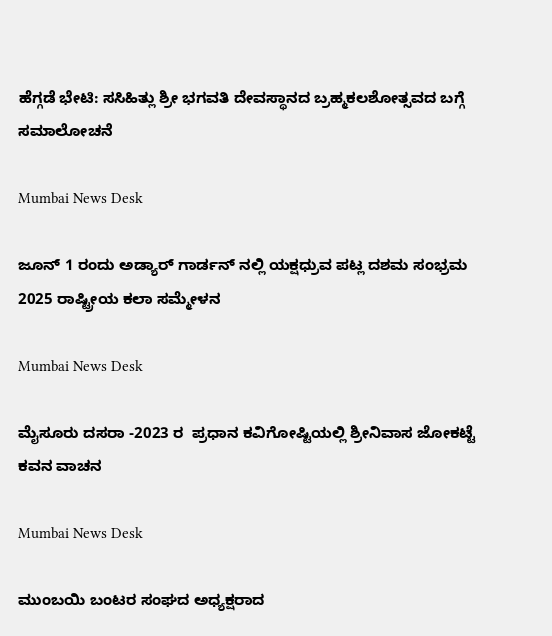ಹೆಗ್ಗಡೆ ಭೇಟಿ: ಸಸಿಹಿತ್ಲು ಶ್ರೀ ಭಗವತಿ ದೇವಸ್ಥಾನದ ಬ್ರಹ್ಮಕಲಶೋತ್ಸವದ ಬಗ್ಗೆ ಸಮಾಲೋಚನೆ

Mumbai News Desk

ಜೂನ್ 1 ರಂದು ಅಡ್ಯಾರ್ ಗಾರ್ಡನ್ ನಲ್ಲಿ ಯಕ್ಷಧ್ರುವ ಪಟ್ಲ ದಶಮ ಸಂಭ್ರಮ 2025 ರಾಷ್ಟ್ರೀಯ ಕಲಾ ಸಮ್ಮೇಳನ

Mumbai News Desk

ಮೈಸೂರು ದಸರಾ -2023 ರ  ಪ್ರಧಾನ ಕವಿಗೋಷ್ಟಿಯಲ್ಲಿ ಶ್ರೀನಿವಾಸ ಜೋಕಟ್ಟೆ ಕವನ ವಾಚನ

Mumbai News Desk

ಮುಂಬಯಿ ಬಂಟರ ಸಂಘದ ಅಧ್ಯಕ್ಷರಾದ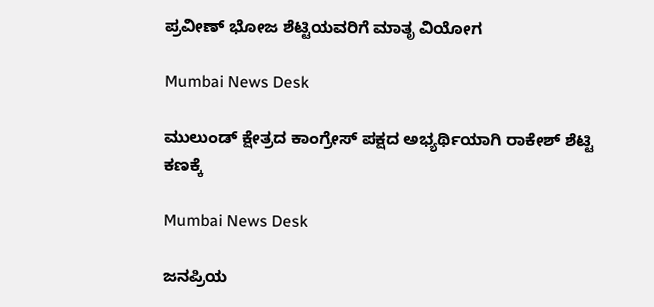ಪ್ರವೀಣ್ ಭೋಜ ಶೆಟ್ಟಿಯವರಿಗೆ ಮಾತೃ ವಿಯೋಗ

Mumbai News Desk

ಮುಲುಂಡ್ ಕ್ಷೇತ್ರದ ‌ಕಾಂಗ್ರೇಸ್ ಪಕ್ಷದ ಅಭ್ಯರ್ಥಿಯಾಗಿ ರಾಕೇಶ್ ಶೆಟ್ಟಿ  ಕಣಕ್ಕೆ

Mumbai News Desk

ಜನಪ್ರಿಯ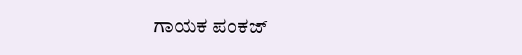ಗಾಯಕ ಪಂಕಜ್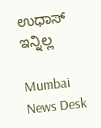ಉಧಾಸ್ ಇನ್ನಿಲ್ಲ

Mumbai News Desk